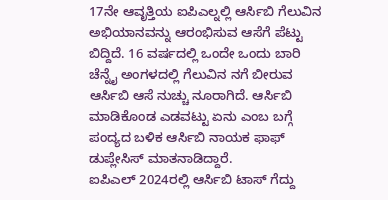17ನೇ ಆವೃತ್ತಿಯ ಐಪಿಎಲ್ನಲ್ಲಿ ಆರ್ಸಿಬಿ ಗೆಲುವಿನ ಅಭಿಯಾನವನ್ನು ಆರಂಭಿಸುವ ಆಸೆಗೆ ಪೆಟ್ಟು ಬಿದ್ದಿದೆ. 16 ವರ್ಷದಲ್ಲಿ ಒಂದೇ ಒಂದು ಬಾರಿ ಚೆನ್ನೈ ಅಂಗಳದಲ್ಲಿ ಗೆಲುವಿನ ನಗೆ ಬೀರುವ ಆರ್ಸಿಬಿ ಆಸೆ ನುಚ್ಚು ನೂರಾಗಿದೆ. ಆರ್ಸಿಬಿ ಮಾಡಿಕೊಂಡ ಎಡವಟ್ಟು ಏನು ಎಂಬ ಬಗ್ಗೆ ಪಂದ್ಯದ ಬಳಿಕ ಆರ್ಸಿಬಿ ನಾಯಕ ಫಾಫ್ ಡುಪ್ಲೇಸಿಸ್ ಮಾತನಾಡಿದ್ದಾರೆ.
ಐಪಿಎಲ್ 2024ರಲ್ಲಿ ಆರ್ಸಿಬಿ ಟಾಸ್ ಗೆದ್ದು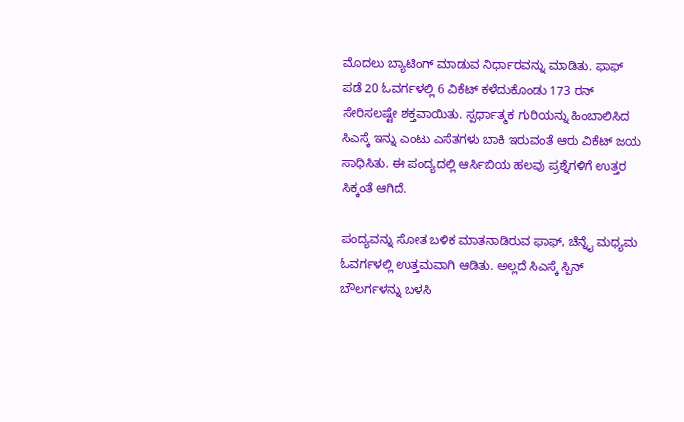ಮೊದಲು ಬ್ಯಾಟಿಂಗ್ ಮಾಡುವ ನಿರ್ಧಾರವನ್ನು ಮಾಡಿತು. ಫಾಫ್ ಪಡೆ 20 ಓವರ್ಗಳಲ್ಲಿ 6 ವಿಕೆಟ್ ಕಳೆದುಕೊಂಡು 173 ರನ್ ಸೇರಿಸಲಷ್ಟೇ ಶಕ್ತವಾಯಿತು. ಸ್ಪರ್ಧಾತ್ಮಕ ಗುರಿಯನ್ನು ಹಿಂಬಾಲಿಸಿದ ಸಿಎಸ್ಕೆ ಇನ್ನು ಎಂಟು ಎಸೆತಗಳು ಬಾಕಿ ಇರುವಂತೆ ಆರು ವಿಕೆಟ್ ಜಯ ಸಾಧಿಸಿತು. ಈ ಪಂದ್ಯದಲ್ಲಿ ಆರ್ಸಿಬಿಯ ಹಲವು ಪ್ರಶ್ನೆಗಳಿಗೆ ಉತ್ತರ ಸಿಕ್ಕಂತೆ ಆಗಿದೆ.

ಪಂದ್ಯವನ್ನು ಸೋತ ಬಳಿಕ ಮಾತನಾಡಿರುವ ಫಾಫ್, ಚೆನ್ನೈ ಮಧ್ಯಮ ಓವರ್ಗಳಲ್ಲಿ ಉತ್ತಮವಾಗಿ ಆಡಿತು. ಅಲ್ಲದೆ ಸಿಎಸ್ಕೆ ಸ್ಪಿನ್ ಬೌಲರ್ಗಳನ್ನು ಬಳಸಿ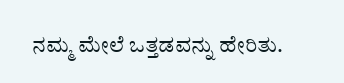ನಮ್ಮ ಮೇಲೆ ಒತ್ತಡವನ್ನು ಹೇರಿತು.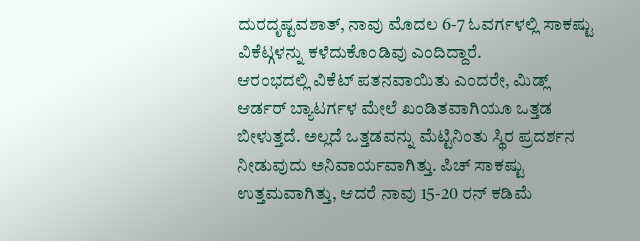ದುರದೃಷ್ಟವಶಾತ್, ನಾವು ಮೊದಲ 6-7 ಓವರ್ಗಳಲ್ಲಿ ಸಾಕಷ್ಟು ವಿಕೆಟ್ಗಳನ್ನು ಕಳೆದುಕೊಂಡಿವು ಎಂದಿದ್ದಾರೆ.
ಆರಂಭದಲ್ಲಿ ವಿಕೆಟ್ ಪತನವಾಯಿತು ಎಂದರೇ, ಮಿಡ್ಲ್ ಆರ್ಡರ್ ಬ್ಯಾಟರ್ಗಳ ಮೇಲೆ ಖಂಡಿತವಾಗಿಯೂ ಒತ್ತಡ ಬೀಳುತ್ತದೆ. ಅಲ್ಲದೆ ಒತ್ತಡವನ್ನು ಮೆಟ್ಟಿನಿಂತು ಸ್ಥಿರ ಪ್ರದರ್ಶನ ನೀಡುವುದು ಅನಿವಾರ್ಯವಾಗಿತ್ತು. ಪಿಚ್ ಸಾಕಷ್ಟು ಉತ್ತಮವಾಗಿತ್ತು, ಆದರೆ ನಾವು 15-20 ರನ್ ಕಡಿಮೆ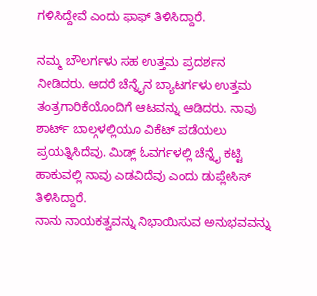ಗಳಿಸಿದ್ದೇವೆ ಎಂದು ಫಾಫ್ ತಿಳಿಸಿದ್ದಾರೆ.

ನಮ್ಮ ಬೌಲರ್ಗಳು ಸಹ ಉತ್ತಮ ಪ್ರದರ್ಶನ ನೀಡಿದರು. ಆದರೆ ಚೆನ್ನೈನ ಬ್ಯಾಟರ್ಗಳು ಉತ್ತಮ ತಂತ್ರಗಾರಿಕೆಯೊಂದಿಗೆ ಆಟವನ್ನು ಆಡಿದರು. ನಾವು ಶಾರ್ಟ್ ಬಾಲ್ಗಳಲ್ಲಿಯೂ ವಿಕೆಟ್ ಪಡೆಯಲು ಪ್ರಯತ್ನಿಸಿದೆವು. ಮಿಡ್ಲ್ ಓವರ್ಗಳಲ್ಲಿ ಚೆನ್ನೈ ಕಟ್ಟಿ ಹಾಕುವಲ್ಲಿ ನಾವು ಎಡವಿದೆವು ಎಂದು ಡುಪ್ಲೇಸಿಸ್ ತಿಳಿಸಿದ್ದಾರೆ.
ನಾನು ನಾಯಕತ್ವವನ್ನು ನಿಭಾಯಿಸುವ ಅನುಭವವನ್ನು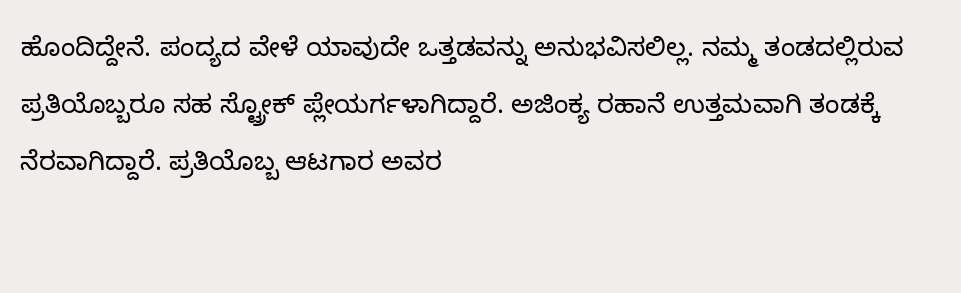ಹೊಂದಿದ್ದೇನೆ. ಪಂದ್ಯದ ವೇಳೆ ಯಾವುದೇ ಒತ್ತಡವನ್ನು ಅನುಭವಿಸಲಿಲ್ಲ. ನಮ್ಮ ತಂಡದಲ್ಲಿರುವ ಪ್ರತಿಯೊಬ್ಬರೂ ಸಹ ಸ್ಟ್ರೋಕ್ ಪ್ಲೇಯರ್ಗಳಾಗಿದ್ದಾರೆ. ಅಜಿಂಕ್ಯ ರಹಾನೆ ಉತ್ತಮವಾಗಿ ತಂಡಕ್ಕೆ ನೆರವಾಗಿದ್ದಾರೆ. ಪ್ರತಿಯೊಬ್ಬ ಆಟಗಾರ ಅವರ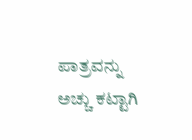ಪಾತ್ರವನ್ನು ಅಚ್ಚು ಕಟ್ಟಾಗಿ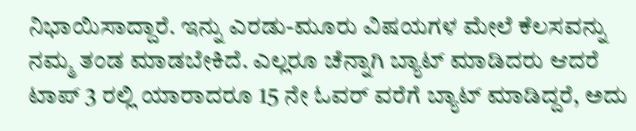ನಿಭಾಯಿಸಾದ್ದಾರೆ. ಇನ್ನು ಎರಡು-ಮೂರು ವಿಷಯಗಳ ಮೇಲೆ ಕೆಲಸವನ್ನು ನಮ್ಮ ತಂಡ ಮಾಡಬೇಕಿದೆ. ಎಲ್ಲರೂ ಚೆನ್ನಾಗಿ ಬ್ಯಾಟ್ ಮಾಡಿದರು ಆದರೆ ಟಾಪ್ 3 ರಲ್ಲಿ ಯಾರಾದರೂ 15 ನೇ ಓವರ್ ವರೆಗೆ ಬ್ಯಾಟ್ ಮಾಡಿದ್ದರೆ, ಅದು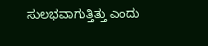ಸುಲಭವಾಗುತ್ತಿತ್ತು ಎಂದು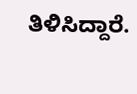ತಿಳಿಸಿದ್ದಾರೆ.